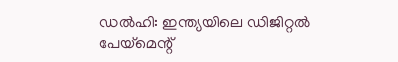ഡൽഹി: ഇന്ത്യയിലെ ഡിജിറ്റൽ പേയ്മെന്റ്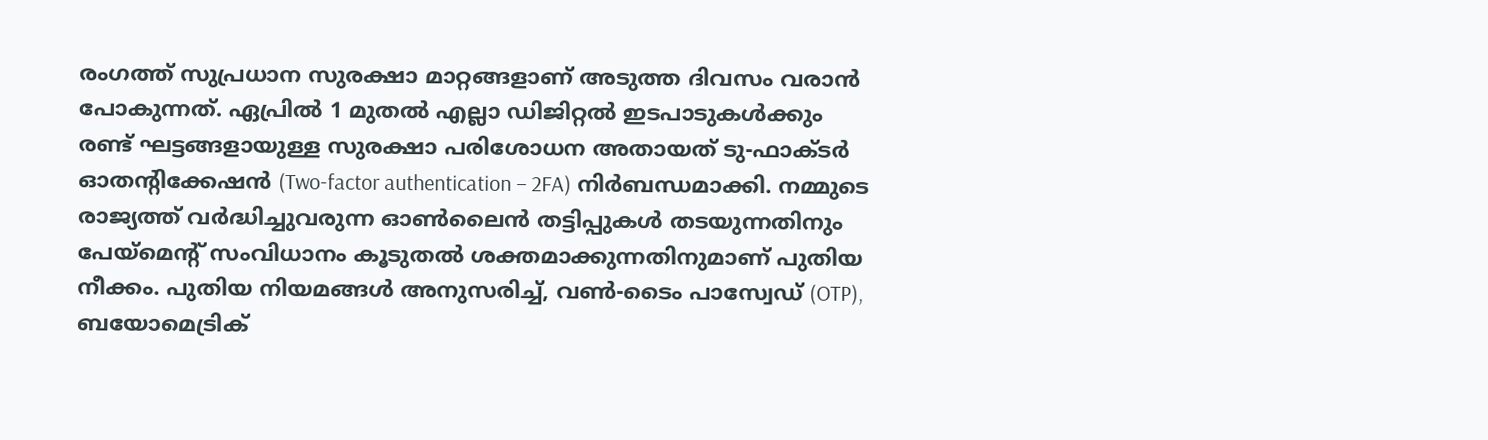രംഗത്ത് സുപ്രധാന സുരക്ഷാ മാറ്റങ്ങളാണ് അടുത്ത ദിവസം വരാൻ പോകുന്നത്. ഏപ്രിൽ 1 മുതൽ എല്ലാ ഡിജിറ്റൽ ഇടപാടുകൾക്കും രണ്ട് ഘട്ടങ്ങളായുള്ള സുരക്ഷാ പരിശോധന അതായത് ടു-ഫാക്ടർ ഓതന്റിക്കേഷൻ (Two-factor authentication – 2FA) നിർബന്ധമാക്കി. നമ്മുടെ രാജ്യത്ത് വർദ്ധിച്ചുവരുന്ന ഓൺലൈൻ തട്ടിപ്പുകൾ തടയുന്നതിനും പേയ്മെന്റ് സംവിധാനം കൂടുതൽ ശക്തമാക്കുന്നതിനുമാണ് പുതിയ നീക്കം. പുതിയ നിയമങ്ങൾ അനുസരിച്ച്, വൺ-ടൈം പാസ്വേഡ് (OTP), ബയോമെട്രിക്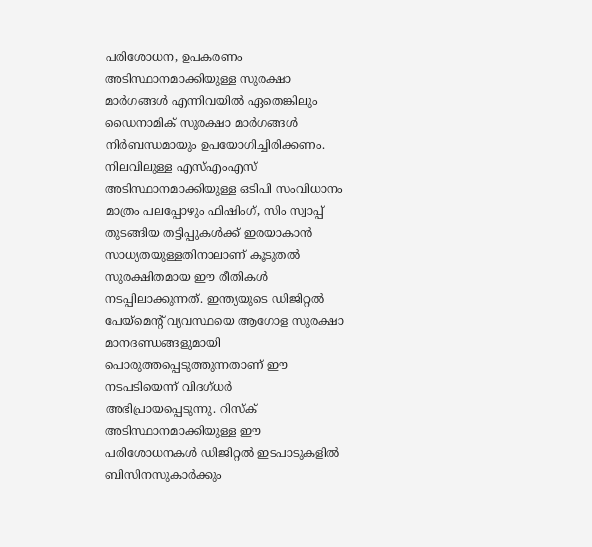പരിശോധന, ഉപകരണം അടിസ്ഥാനമാക്കിയുള്ള സുരക്ഷാ മാർഗങ്ങൾ എന്നിവയിൽ ഏതെങ്കിലും ഡൈനാമിക് സുരക്ഷാ മാർഗങ്ങൾ നിർബന്ധമായും ഉപയോഗിച്ചിരിക്കണം.
നിലവിലുള്ള എസ്എംഎസ് അടിസ്ഥാനമാക്കിയുള്ള ഒടിപി സംവിധാനം മാത്രം പലപ്പോഴും ഫിഷിംഗ്, സിം സ്വാപ്പ് തുടങ്ങിയ തട്ടിപ്പുകൾക്ക് ഇരയാകാൻ സാധ്യതയുള്ളതിനാലാണ് കൂടുതൽ സുരക്ഷിതമായ ഈ രീതികൾ നടപ്പിലാക്കുന്നത്. ഇന്ത്യയുടെ ഡിജിറ്റൽ പേയ്മെന്റ് വ്യവസ്ഥയെ ആഗോള സുരക്ഷാ മാനദണ്ഡങ്ങളുമായി പൊരുത്തപ്പെടുത്തുന്നതാണ് ഈ നടപടിയെന്ന് വിദഗ്ധർ അഭിപ്രായപ്പെടുന്നു. റിസ്ക് അടിസ്ഥാനമാക്കിയുള്ള ഈ പരിശോധനകൾ ഡിജിറ്റൽ ഇടപാടുകളിൽ ബിസിനസുകാർക്കും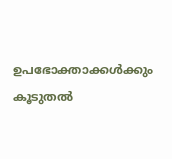ഉപഭോക്താക്കൾക്കും കൂടുതൽ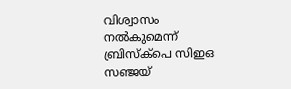വിശ്വാസം നൽകുമെന്ന് ബ്രിസ്ക്പെ സിഇഒ സഞ്ജയ്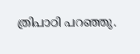ത്രിപാഠി പറഞ്ഞു.